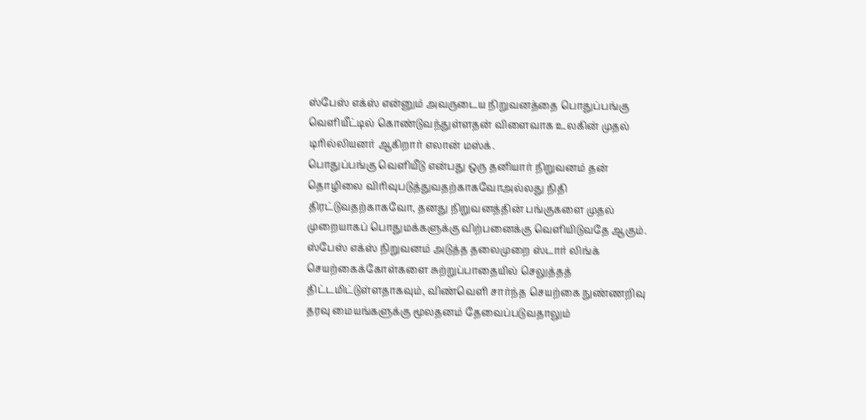ஸ்பேஸ் எக்ஸ் என்னும் அவருடைய நிறுவனத்தை பொதுப்பங்கு வெளியீட்டில் கொண்டுவந்துள்ளதன் விளைவாக உலகின் முதல் டிரில்லியனர் ஆகிறார் எலான் மஸ்க்.
பொதுப்பங்கு வெளியீடு என்பது ஒரு தனியார் நிறுவனம் தன் தொழிலை விரிவுபடுத்துவதற்காகவோஅல்லது நிதி திரட்டுவதற்காகவோ, தனது நிறுவனத்தின் பங்குகளை முதல் முறையாகப் பொதுமக்களுக்கு விற்பனைக்கு வெளியிடுவதே ஆகும்.
ஸ்பேஸ் எக்ஸ் நிறுவனம் அடுத்த தலைமுறை ஸ்டார் லிங்க் செயற்கைக்கோள்களை சுற்றுப்பாதையில் செலுத்தத் திட்டமிட்டுள்ளதாகவும், விண்வெளி சார்ந்த செயற்கை நுண்ணறிவு தரவு மையங்களுக்கு மூலதனம் தேவைப்படுவதாலும்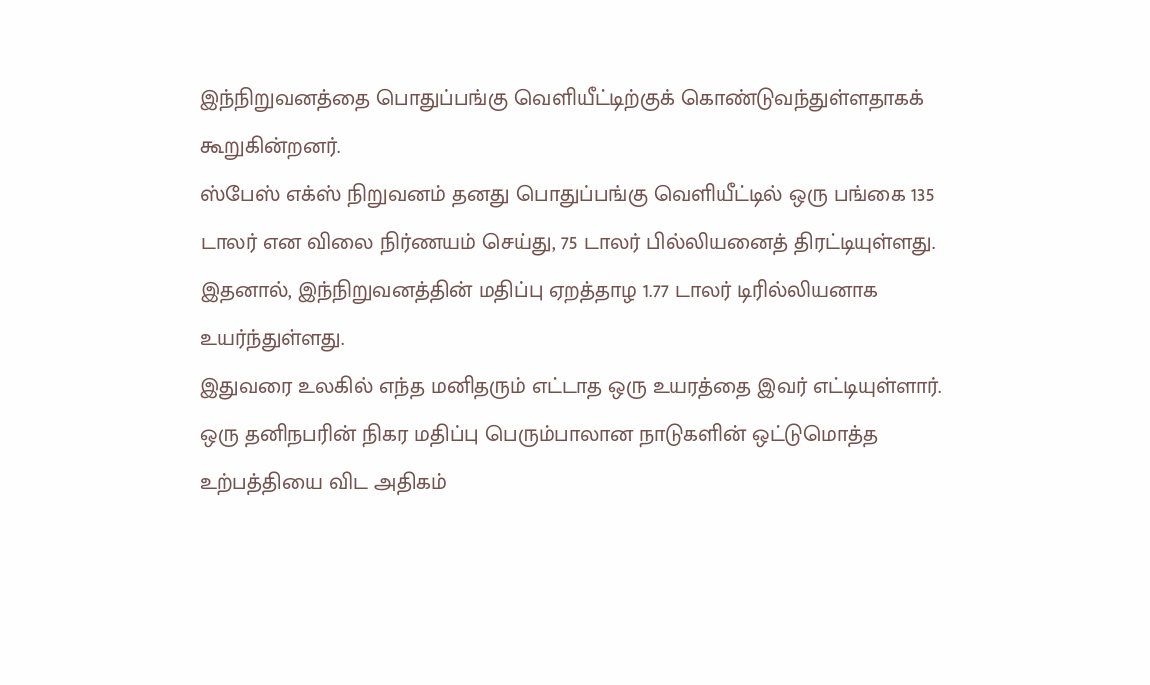இந்நிறுவனத்தை பொதுப்பங்கு வெளியீட்டிற்குக் கொண்டுவந்துள்ளதாகக் கூறுகின்றனர்.
ஸ்பேஸ் எக்ஸ் நிறுவனம் தனது பொதுப்பங்கு வெளியீட்டில் ஒரு பங்கை 135 டாலர் என விலை நிர்ணயம் செய்து, 75 டாலர் பில்லியனைத் திரட்டியுள்ளது. இதனால், இந்நிறுவனத்தின் மதிப்பு ஏறத்தாழ 1.77 டாலர் டிரில்லியனாக உயர்ந்துள்ளது.
இதுவரை உலகில் எந்த மனிதரும் எட்டாத ஒரு உயரத்தை இவர் எட்டியுள்ளார்.
ஒரு தனிநபரின் நிகர மதிப்பு பெரும்பாலான நாடுகளின் ஒட்டுமொத்த உற்பத்தியை விட அதிகம்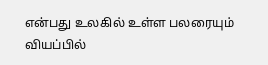என்பது உலகில் உள்ள பலரையும் வியப்பில்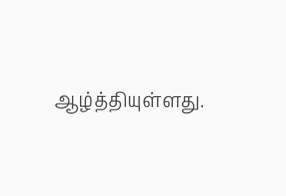ஆழ்த்தியுள்ளது.